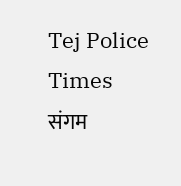Tej Police Times
संगम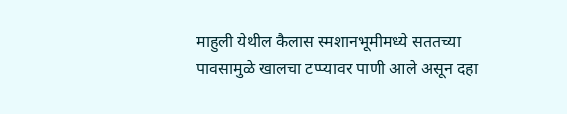माहुली येथील कैलास स्मशानभूमीमध्ये सततच्या पावसामुळे खालचा टप्प्यावर पाणी आले असून दहा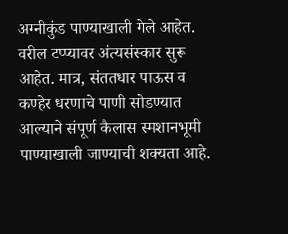अग्नीकुंड पाण्याखाली गेले आहेत. वरील टप्प्यावर अंत्यसंस्कार सुरू आहेत. मात्र, संततधार पाऊस व कण्हेर धरणाचे पाणी सोडण्यात आल्याने संपूर्ण कैलास स्मशानभूमी पाण्याखाली जाण्याची शक्यता आहे.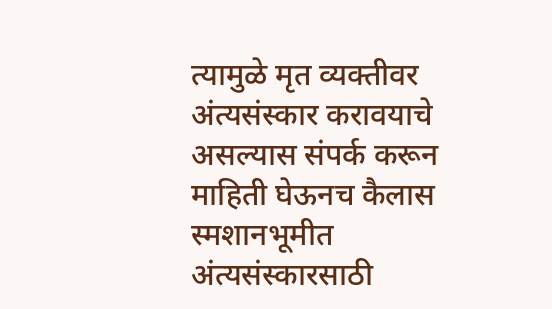त्यामुळे मृत व्यक्तीवर अंत्यसंस्कार करावयाचे असल्यास संपर्क करून माहिती घेऊनच कैलास स्मशानभूमीत अंत्यसंस्कारसाठी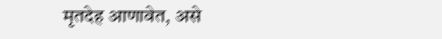मृतदेह आणावेत, असे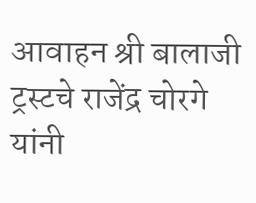आवाहन श्री बालाजी ट्रस्टचे राजेंद्र चोरगे यांनी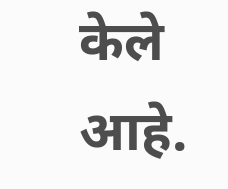केले आहे.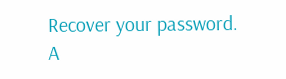Recover your password.
A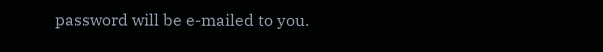password will be e-mailed to you.